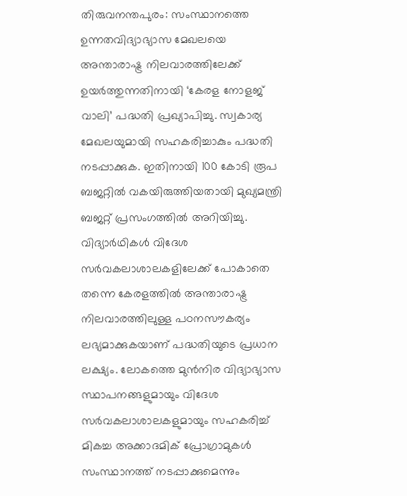തിരുവനന്തപുരം: സംസ്ഥാനത്തെ ഉന്നതവിദ്യാഭ്യാസ മേഖലയെ അന്താരാഷ്ട്ര നിലവാരത്തിലേക്ക് ഉയർത്തുന്നതിനായി ‘കേരള നോളജ് വാലി’ പദ്ധതി പ്രഖ്യാപിച്ചു. സ്വകാര്യ മേഖലയുമായി സഹകരിച്ചാകും പദ്ധതി നടപ്പാക്കുക. ഇതിനായി 100 കോടി രൂപ ബജറ്റിൽ വകയിരുത്തിയതായി മുഖ്യമന്ത്രി ബജറ്റ് പ്രസംഗത്തിൽ അറിയിച്ചു.
വിദ്യാർഥികൾ വിദേശ സർവകലാശാലകളിലേക്ക് പോകാതെ തന്നെ കേരളത്തിൽ അന്താരാഷ്ട്ര നിലവാരത്തിലുള്ള പഠനസൗകര്യം ലഭ്യമാക്കുകയാണ് പദ്ധതിയുടെ പ്രധാന ലക്ഷ്യം. ലോകത്തെ മുൻനിര വിദ്യാഭ്യാസ സ്ഥാപനങ്ങളുമായും വിദേശ സർവകലാശാലകളുമായും സഹകരിച്ച് മികച്ച അക്കാദമിക് പ്രോഗ്രാമുകൾ സംസ്ഥാനത്ത് നടപ്പാക്കുമെന്നും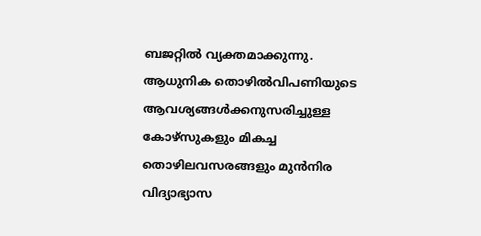ബജറ്റിൽ വ്യക്തമാക്കുന്നു.
ആധുനിക തൊഴിൽവിപണിയുടെ ആവശ്യങ്ങൾക്കനുസരിച്ചുള്ള കോഴ്സുകളും മികച്ച തൊഴിലവസരങ്ങളും മുൻനിര വിദ്യാഭ്യാസ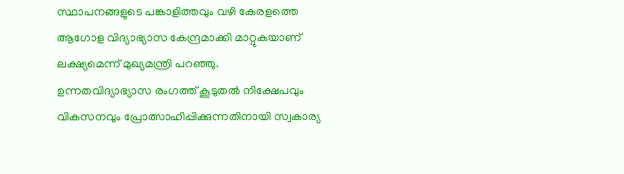സ്ഥാപനങ്ങളുടെ പങ്കാളിത്തവും വഴി കേരളത്തെ ആഗോള വിദ്യാഭ്യാസ കേന്ദ്രമാക്കി മാറ്റുകയാണ് ലക്ഷ്യമെന്ന് മുഖ്യമന്ത്രി പറഞ്ഞു.
ഉന്നതവിദ്യാഭ്യാസ രംഗത്ത് കൂടുതൽ നിക്ഷേപവും വികസനവും പ്രോത്സാഹിപ്പിക്കുന്നതിനായി സ്വകാര്യ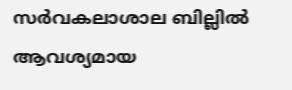സർവകലാശാല ബില്ലിൽ ആവശ്യമായ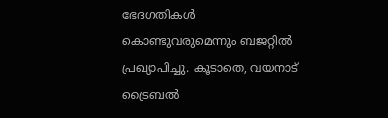ഭേദഗതികൾ കൊണ്ടുവരുമെന്നും ബജറ്റിൽ പ്രഖ്യാപിച്ചു. കൂടാതെ, വയനാട് ട്രൈബൽ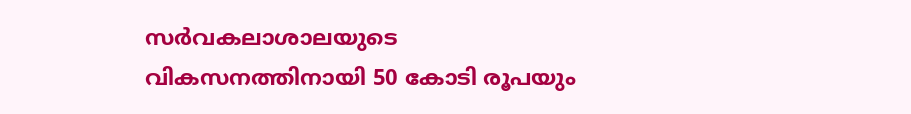സർവകലാശാലയുടെ വികസനത്തിനായി 50 കോടി രൂപയും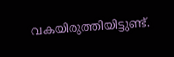വകയിരുത്തിയിട്ടുണ്ട്.